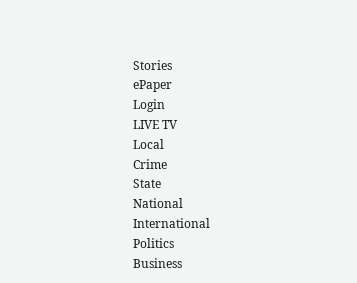Stories
ePaper
Login
LIVE TV
Local
Crime
State
National
International
Politics
Business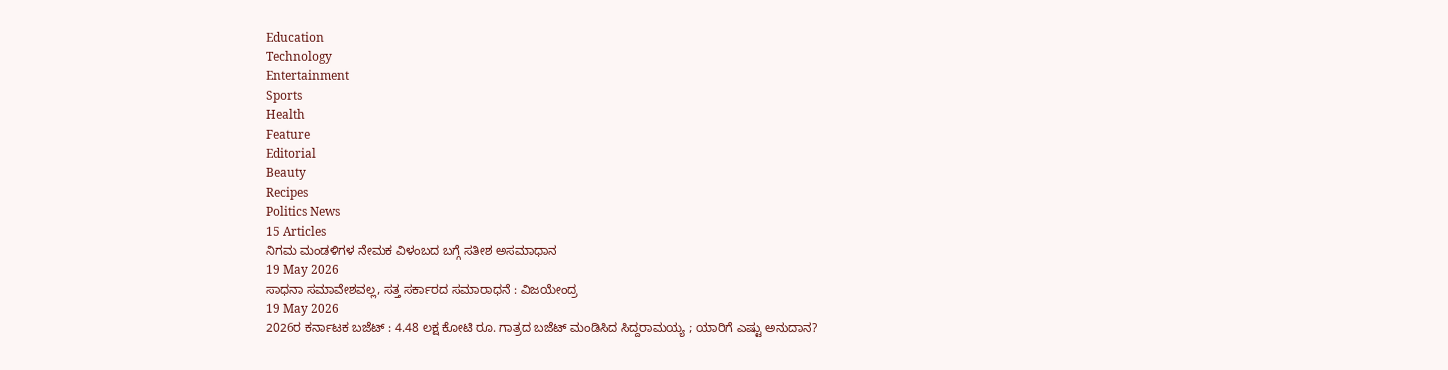Education
Technology
Entertainment
Sports
Health
Feature
Editorial
Beauty
Recipes
Politics News
15 Articles
ನಿಗಮ ಮಂಡಳಿಗಳ ನೇಮಕ ವಿಳಂಬದ ಬಗ್ಗೆ ಸತೀಶ ಅಸಮಾಧಾನ
19 May 2026
ಸಾಧನಾ ಸಮಾವೇಶವಲ್ಲ, ಸತ್ತ ಸರ್ಕಾರದ ಸಮಾರಾಧನೆ : ವಿಜಯೇಂದ್ರ
19 May 2026
2026ರ ಕರ್ನಾಟಕ ಬಜೆಟ್ : 4.48 ಲಕ್ಷ ಕೋಟಿ ರೂ. ಗಾತ್ರದ ಬಜೆಟ್ ಮಂಡಿಸಿದ ಸಿದ್ದರಾಮಯ್ಯ ; ಯಾರಿಗೆ ಎಷ್ಟು ಅನುದಾನ?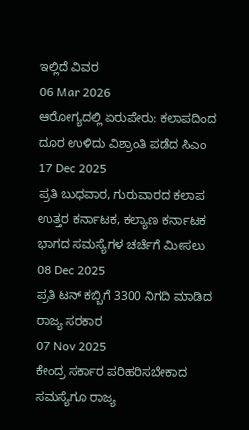ಇಲ್ಲಿದೆ ವಿವರ
06 Mar 2026
ಆರೋಗ್ಯದಲ್ಲಿ ಏರುಪೇರು: ಕಲಾಪದಿಂದ ದೂರ ಉಳಿದು ವಿಶ್ರಾಂತಿ ಪಡೆದ ಸಿಎಂ
17 Dec 2025
ಪ್ರತಿ ಬುಧವಾರ, ಗುರುವಾರದ ಕಲಾಪ ಉತ್ತರ ಕರ್ನಾಟಕ, ಕಲ್ಯಾಣ ಕರ್ನಾಟಕ ಭಾಗದ ಸಮಸ್ಯೆಗಳ ಚರ್ಚೆಗೆ ಮೀಸಲು
08 Dec 2025
ಪ್ರತಿ ಟನ್ ಕಬ್ಬಿಗೆ 3300 ನಿಗದಿ ಮಾಡಿದ ರಾಜ್ಯ ಸರಕಾರ
07 Nov 2025
ಕೇಂದ್ರ ಸರ್ಕಾರ ಪರಿಹರಿಸಬೇಕಾದ ಸಮಸ್ಯೆಗೂ ರಾಜ್ಯ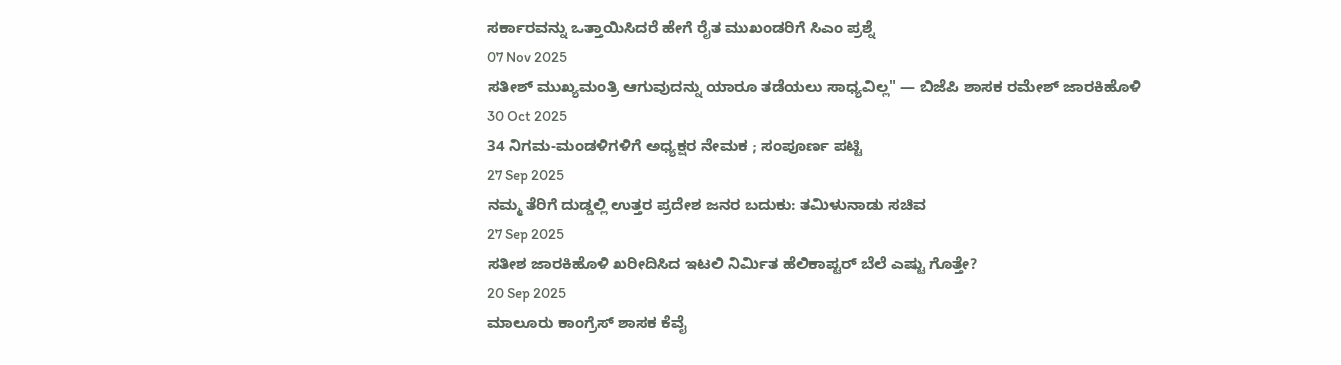ಸರ್ಕಾರವನ್ನು ಒತ್ತಾಯಿಸಿದರೆ ಹೇಗೆ ರೈತ ಮುಖಂಡರಿಗೆ ಸಿಎಂ ಪ್ರಶ್ನೆ
07 Nov 2025
ಸತೀಶ್ ಮುಖ್ಯಮಂತ್ರಿ ಆಗುವುದನ್ನು ಯಾರೂ ತಡೆಯಲು ಸಾಧ್ಯವಿಲ್ಲ" — ಬಿಜೆಪಿ ಶಾಸಕ ರಮೇಶ್ ಜಾರಕಿಹೊಳಿ
30 Oct 2025
34 ನಿಗಮ-ಮಂಡಳಿಗಳಿಗೆ ಅಧ್ಯಕ್ಷರ ನೇಮಕ ; ಸಂಪೂರ್ಣ ಪಟ್ಟಿ
27 Sep 2025
ನಮ್ಮ ತೆರಿಗೆ ದುಡ್ಡಲ್ಲಿ ಉತ್ತರ ಪ್ರದೇಶ ಜನರ ಬದುಕು: ತಮಿಳುನಾಡು ಸಚಿವ
27 Sep 2025
ಸತೀಶ ಜಾರಕಿಹೊಳಿ ಖರೀದಿಸಿದ ಇಟಲಿ ನಿರ್ಮಿತ ಹೆಲಿಕಾಪ್ಟರ್ ಬೆಲೆ ಎಷ್ಟು ಗೊತ್ತೇ?
20 Sep 2025
ಮಾಲೂರು ಕಾಂಗ್ರೆಸ್ ಶಾಸಕ ಕೆವೈ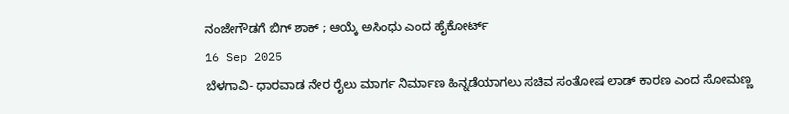ನಂಜೇಗೌಡಗೆ ಬಿಗ್ ಶಾಕ್ ; ಆಯ್ಕೆ ಅಸಿಂಧು ಎಂದ ಹೈಕೋರ್ಟ್
16 Sep 2025
ಬೆಳಗಾವಿ- ಧಾರವಾಡ ನೇರ ರೈಲು ಮಾರ್ಗ ನಿರ್ಮಾಣ ಹಿನ್ನಡೆಯಾಗಲು ಸಚಿವ ಸಂತೋಷ ಲಾಡ್ ಕಾರಣ ಎಂದ ಸೋಮಣ್ಣ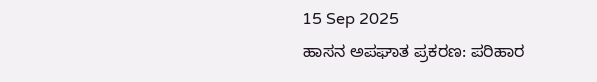15 Sep 2025
ಹಾಸನ ಅಪಘಾತ ಪ್ರಕರಣ: ಪರಿಹಾರ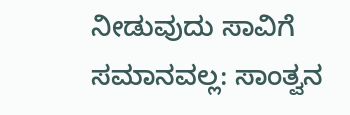ನೀಡುವುದು ಸಾವಿಗೆ ಸಮಾನವಲ್ಲ: ಸಾಂತ್ವನ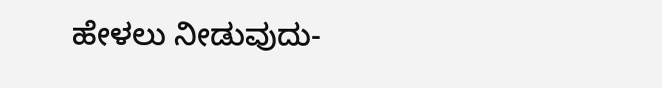ಹೇಳಲು ನೀಡುವುದು-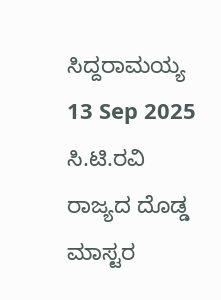ಸಿದ್ದರಾಮಯ್ಯ
13 Sep 2025
ಸಿ.ಟಿ.ರವಿ ರಾಜ್ಯದ ದೊಡ್ಡ ಮಾಸ್ಟರ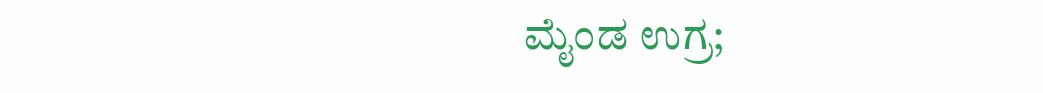ಮೈಂಡ ಉಗ್ರ;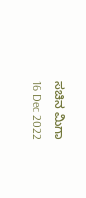ಸಚಿನ ಮಿಗಾ
16 Dec 2022